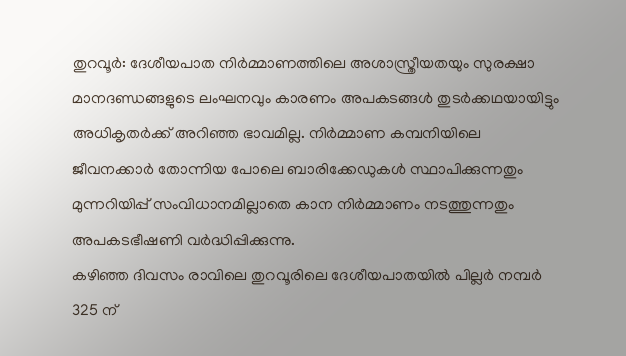തുറവൂർ: ദേശീയപാത നിർമ്മാണത്തിലെ അശാസ്ത്രീയതയും സുരക്ഷാ മാനദണ്ഡങ്ങളുടെ ലംഘനവും കാരണം അപകടങ്ങൾ തുടർക്കഥയായിട്ടും അധികൃതർക്ക് അറിഞ്ഞ ഭാവമില്ല. നിർമ്മാണ കമ്പനിയിലെ ജീവനക്കാർ തോന്നിയ പോലെ ബാരിക്കേഡുകൾ സ്ഥാപിക്കുന്നതും മുന്നറിയിപ്പ് സംവിധാനമില്ലാതെ കാന നിർമ്മാണം നടത്തുന്നതും അപകടഭീഷണി വർദ്ധിപ്പിക്കുന്നു.
കഴിഞ്ഞ ദിവസം രാവിലെ തുറവൂരിലെ ദേശീയപാതയിൽ പില്ലർ നമ്പർ 325 ന്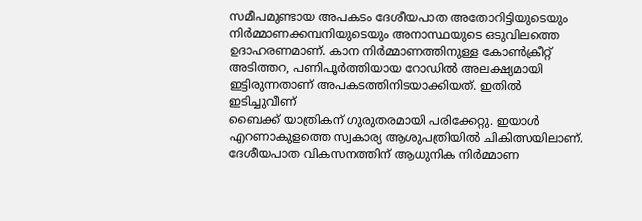സമീപമുണ്ടായ അപകടം ദേശീയപാത അതോറിട്ടിയുടെയും നിർമ്മാണക്കമ്പനിയുടെയും അനാസ്ഥയുടെ ഒടുവിലത്തെ ഉദാഹരണമാണ്. കാന നിർമ്മാണത്തിനുള്ള കോൺക്രീറ്റ് അടിത്തറ, പണിപൂർത്തിയായ റോഡിൽ അലക്ഷ്യമായി ഇട്ടിരുന്നതാണ് അപകടത്തിനിടയാക്കിയത്. ഇതിൽ ഇടിച്ചുവീണ്
ബൈക്ക് യാത്രികന് ഗുരുതരമായി പരിക്കേറ്റു. ഇയാൾ എറണാകുളത്തെ സ്വകാര്യ ആശുപത്രിയിൽ ചികിത്സയിലാണ്.
ദേശീയപാത വികസനത്തിന് ആധുനിക നിർമ്മാണ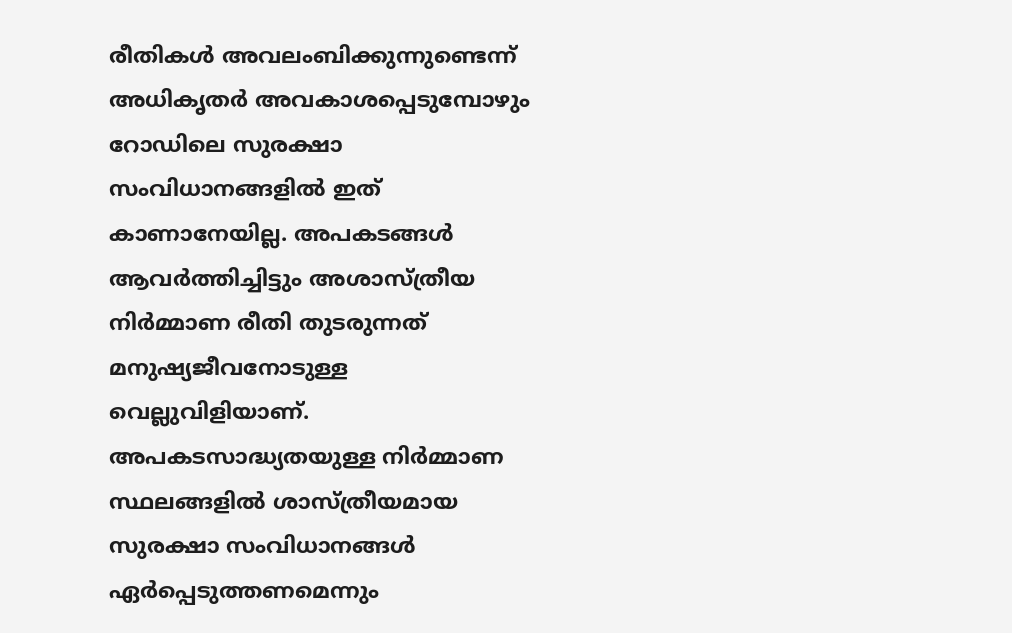രീതികൾ അവലംബിക്കുന്നുണ്ടെന്ന് അധികൃതർ അവകാശപ്പെടുമ്പോഴും റോഡിലെ സുരക്ഷാ സംവിധാനങ്ങളിൽ ഇത് കാണാനേയില്ല. അപകടങ്ങൾ ആവർത്തിച്ചിട്ടും അശാസ്ത്രീയ നിർമ്മാണ രീതി തുടരുന്നത് മനുഷ്യജീവനോടുള്ള വെല്ലുവിളിയാണ്.
അപകടസാദ്ധ്യതയുള്ള നിർമ്മാണ സ്ഥലങ്ങളിൽ ശാസ്ത്രീയമായ സുരക്ഷാ സംവിധാനങ്ങൾ ഏർപ്പെടുത്തണമെന്നും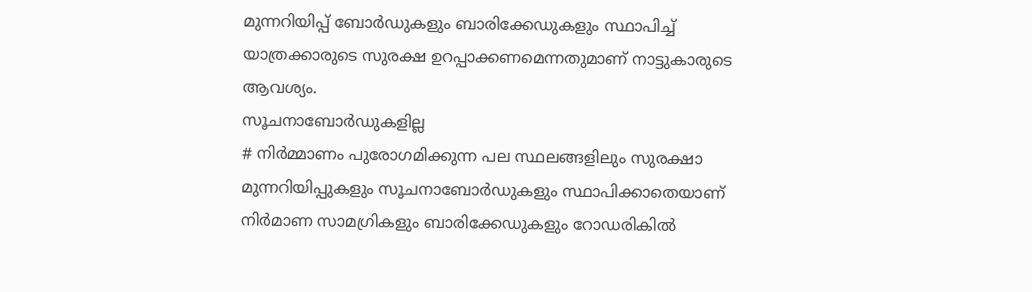മുന്നറിയിപ്പ് ബോർഡുകളും ബാരിക്കേഡുകളും സ്ഥാപിച്ച് യാത്രക്കാരുടെ സുരക്ഷ ഉറപ്പാക്കണമെന്നതുമാണ് നാട്ടുകാരുടെ ആവശ്യം.
സൂചനാബോർഡുകളില്ല
# നിർമ്മാണം പുരോഗമിക്കുന്ന പല സ്ഥലങ്ങളിലും സുരക്ഷാ മുന്നറിയിപ്പുകളും സൂചനാബോർഡുകളും സ്ഥാപിക്കാതെയാണ് നിർമാണ സാമഗ്രികളും ബാരിക്കേഡുകളും റോഡരികിൽ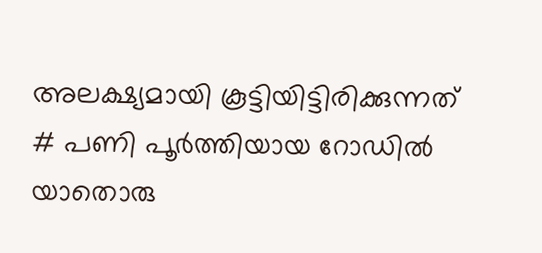അലക്ഷ്യമായി കൂട്ടിയിട്ടിരിക്കുന്നത്
# പണി പൂർത്തിയായ റോഡിൽ യാതൊരു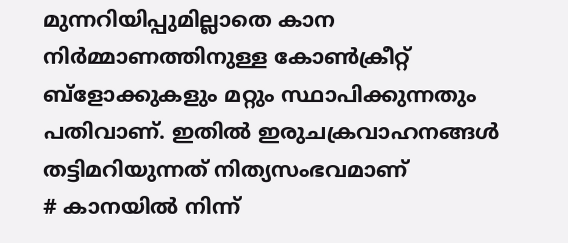മുന്നറിയിപ്പുമില്ലാതെ കാന നിർമ്മാണത്തിനുള്ള കോൺക്രീറ്റ് ബ്ളോക്കുകളും മറ്റും സ്ഥാപിക്കുന്നതും പതിവാണ്. ഇതിൽ ഇരുചക്രവാഹനങ്ങൾ തട്ടിമറിയുന്നത് നിത്യസംഭവമാണ്
# കാനയിൽ നിന്ന്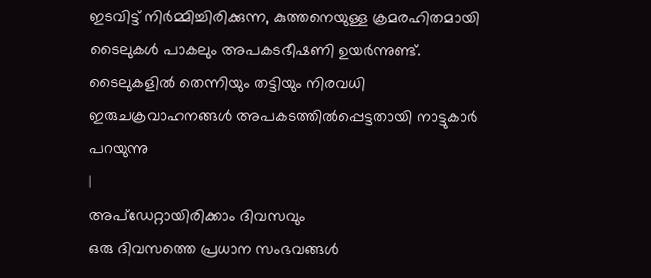ഇടവിട്ട് നിർമ്മിച്ചിരിക്കുന്ന, കുത്തനെയുള്ള ക്രമരഹിതമായി ടൈലുകൾ പാകലും അപകടഭീഷണി ഉയർന്നുണ്ട്. ടൈലുകളിൽ തെന്നിയും തട്ടിയും നിരവധി ഇരുചക്രവാഹനങ്ങൾ അപകടത്തിൽപ്പെട്ടതായി നാട്ടുകാർ പറയുന്നു
|
അപ്ഡേറ്റായിരിക്കാം ദിവസവും
ഒരു ദിവസത്തെ പ്രധാന സംഭവങ്ങൾ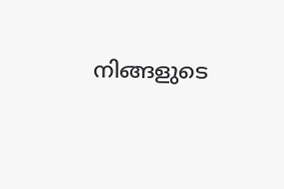നിങ്ങളുടെ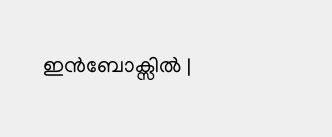ഇൻബോക്സിൽ |